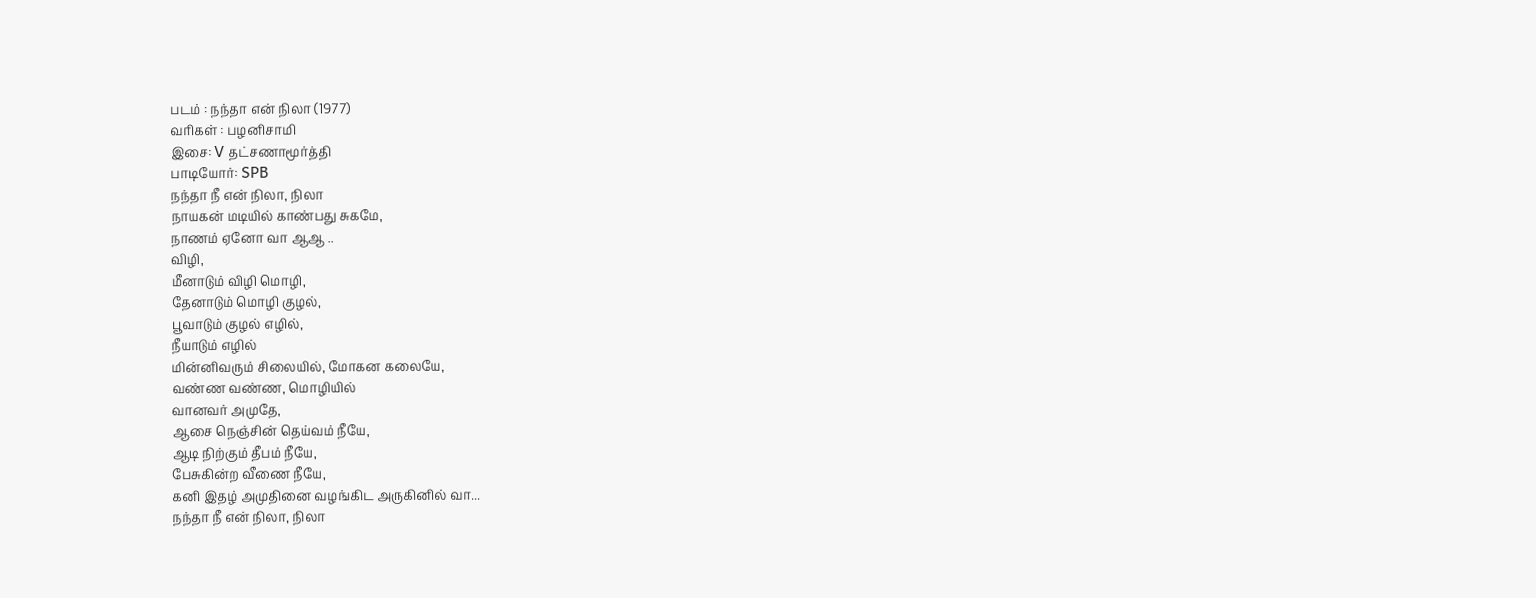படம் : நந்தா என் நிலா (1977)
வரிகள் : பழனிசாமி
இசை: V தட்சணாமூர்த்தி
பாடியோர்: SPB
நந்தா நீ என் நிலா, நிலா
நாயகன் மடியில் காண்பது சுகமே,
நாணம் ஏனோ வா ஆஆ ..
விழி,
மீனாடும் விழி மொழி,
தேனாடும் மொழி குழல்,
பூவாடும் குழல் எழில்,
நீயாடும் எழில்
மின்னிவரும் சிலையில், மோகன கலையே,
வண்ண வண்ண, மொழியில்
வானவர் அமுதே,
ஆசை நெஞ்சின் தெய்வம் நீயே,
ஆடி நிற்கும் தீபம் நீயே,
பேசுகின்ற வீணை நீயே,
கனி இதழ் அமுதினை வழங்கிட அருகினில் வா...
நந்தா நீ என் நிலா, நிலா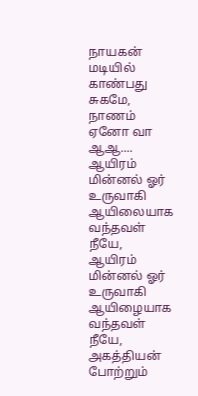நாயகன் மடியில் காண்பது சுகமே,
நாணம் ஏனோ வா ஆஆ....
ஆயிரம் மின்னல் ஓர் உருவாகி
ஆயிலையாக வந்தவள் நீயே,
ஆயிரம் மின்னல் ஓர் உருவாகி
ஆயிழையாக வந்தவள் நீயே,
அகத்தியன் போற்றும்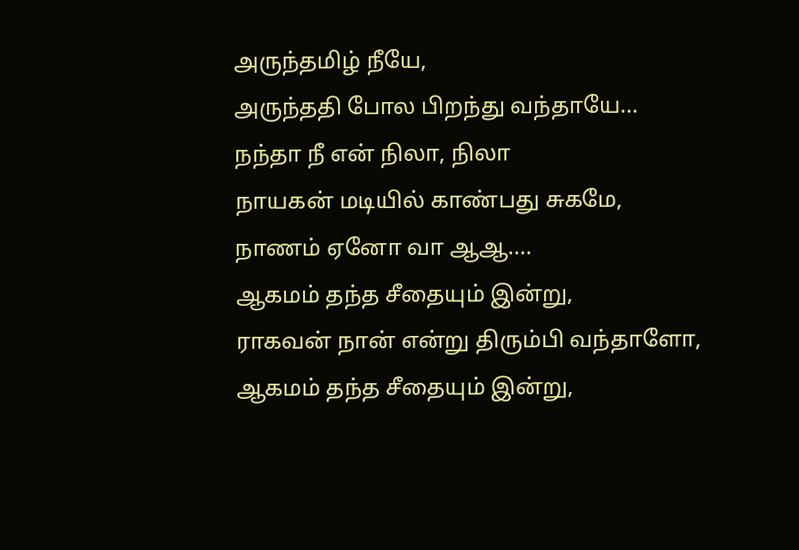அருந்தமிழ் நீயே,
அருந்ததி போல பிறந்து வந்தாயே...
நந்தா நீ என் நிலா, நிலா
நாயகன் மடியில் காண்பது சுகமே,
நாணம் ஏனோ வா ஆஆ....
ஆகமம் தந்த சீதையும் இன்று,
ராகவன் நான் என்று திரும்பி வந்தாளோ,
ஆகமம் தந்த சீதையும் இன்று,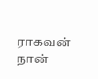ராகவன் நான்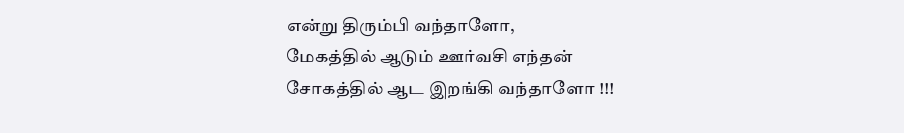என்று திரும்பி வந்தாளோ,
மேகத்தில் ஆடும் ஊர்வசி எந்தன்
சோகத்தில் ஆட இறங்கி வந்தாளோ !!!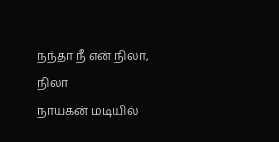நந்தா நீ என் நிலா, நிலா
நாயகன் மடியில்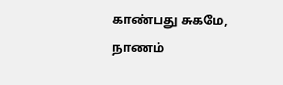காண்பது சுகமே,
நாணம்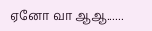ஏனோ வா ஆஆ......